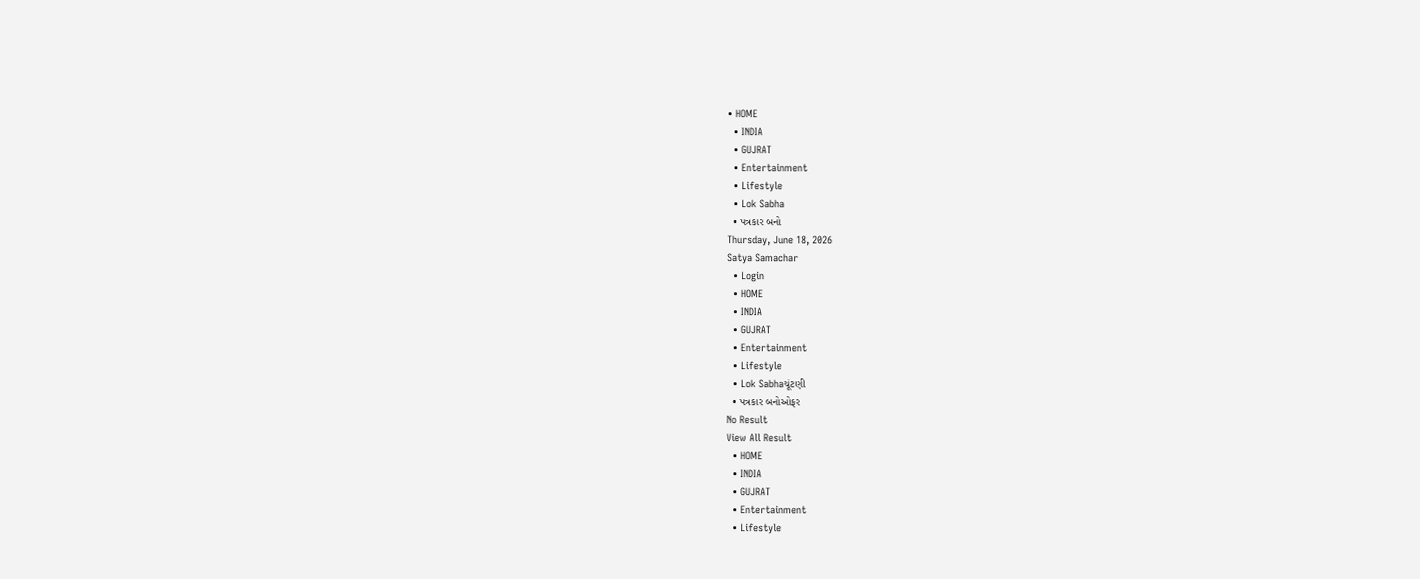• HOME
  • INDIA
  • GUJRAT
  • Entertainment
  • Lifestyle
  • Lok Sabha
  • પત્રકાર બનો
Thursday, June 18, 2026
Satya Samachar
  • Login
  • HOME
  • INDIA
  • GUJRAT
  • Entertainment
  • Lifestyle
  • Lok Sabhaચૂંટણી
  • પત્રકાર બનોઓફર
No Result
View All Result
  • HOME
  • INDIA
  • GUJRAT
  • Entertainment
  • Lifestyle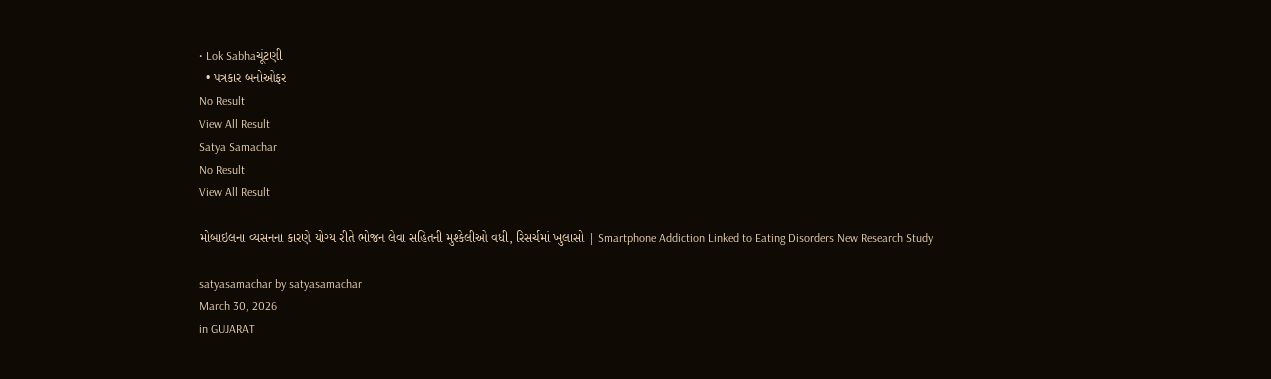• Lok Sabhaચૂંટણી
  • પત્રકાર બનોઓફર
No Result
View All Result
Satya Samachar
No Result
View All Result

મોબાઇલના વ્યસનના કારણે યોગ્ય રીતે ભોજન લેવા સહિતની મુશ્કેલીઓ વધી, રિસર્ચમાં ખુલાસો | Smartphone Addiction Linked to Eating Disorders New Research Study

satyasamachar by satyasamachar
March 30, 2026
in GUJARAT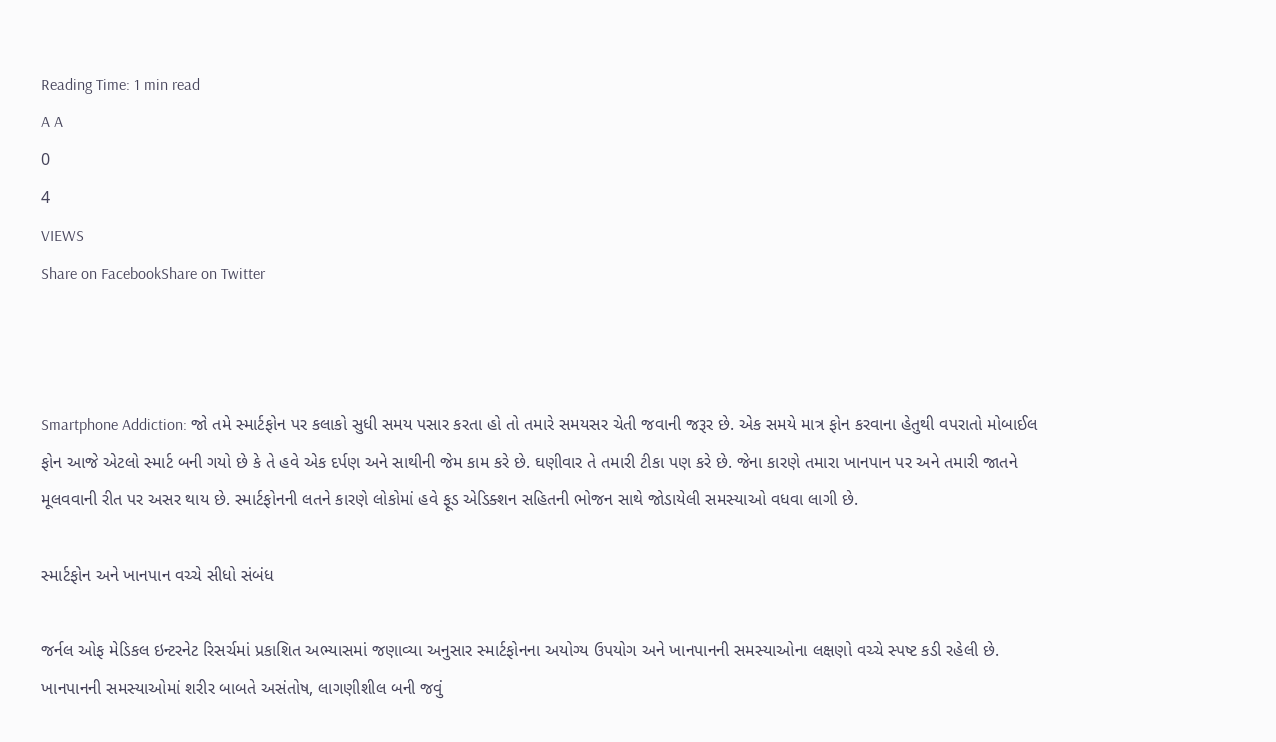Reading Time: 1 min read
A A
0
4
VIEWS
Share on FacebookShare on Twitter



Smartphone Addiction: જો તમે સ્માર્ટફોન પર કલાકો સુધી સમય પસાર કરતા હો તો તમારે સમયસર ચેતી જવાની જરૂર છે. એક સમયે માત્ર ફોન કરવાના હેતુથી વપરાતો મોબાઈલ ફોન આજે એટલો સ્માર્ટ બની ગયો છે કે તે હવે એક દર્પણ અને સાથીની જેમ કામ કરે છે. ઘણીવાર તે તમારી ટીકા પણ કરે છે. જેના કારણે તમારા ખાનપાન પર અને તમારી જાતને મૂલવવાની રીત પર અસર થાય છે. સ્માર્ટફોનની લતને કારણે લોકોમાં હવે ફૂડ એડિક્શન સહિતની ભોજન સાથે જોડાયેલી સમસ્યાઓ વધવા લાગી છે.

સ્માર્ટફોન અને ખાનપાન વચ્ચે સીધો સંબંધ

જર્નલ ઓફ મેડિકલ ઇન્ટરનેટ રિસર્ચમાં પ્રકાશિત અભ્યાસમાં જણાવ્યા અનુસાર સ્માર્ટફોનના અયોગ્ય ઉપયોગ અને ખાનપાનની સમસ્યાઓના લક્ષણો વચ્ચે સ્પષ્ટ કડી રહેલી છે. ખાનપાનની સમસ્યાઓમાં શરીર બાબતે અસંતોષ, લાગણીશીલ બની જવું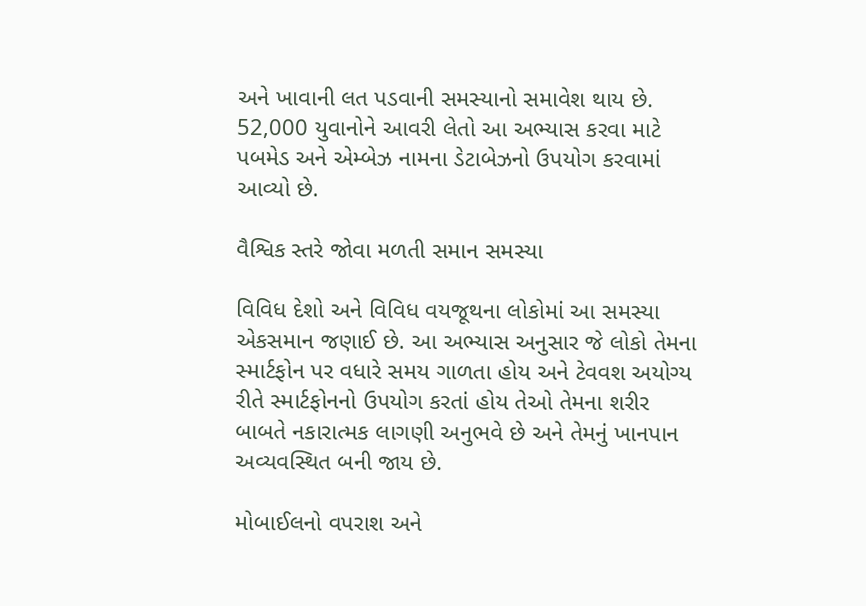અને ખાવાની લત પડવાની સમસ્યાનો સમાવેશ થાય છે. 52,000 યુવાનોને આવરી લેતો આ અભ્યાસ કરવા માટે પબમેડ અને એમ્બેઝ નામના ડેટાબેઝનો ઉપયોગ કરવામાં આવ્યો છે.

વૈશ્વિક સ્તરે જોવા મળતી સમાન સમસ્યા

વિવિધ દેશો અને વિવિધ વયજૂથના લોકોમાં આ સમસ્યા એકસમાન જણાઈ છે. આ અભ્યાસ અનુસાર જે લોકો તેમના સ્માર્ટફોન પર વધારે સમય ગાળતા હોય અને ટેવવશ અયોગ્ય રીતે સ્માર્ટફોનનો ઉપયોગ કરતાં હોય તેઓ તેમના શરીર બાબતે નકારાત્મક લાગણી અનુભવે છે અને તેમનું ખાનપાન અવ્યવસ્થિત બની જાય છે.

મોબાઈલનો વપરાશ અને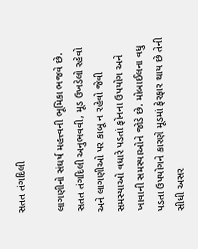સતત તંગદિલી

લાગણીનો સંઘર્ષ મહત્ત્વની ભૂમિકા ભજવે છે. સતત તંગદિલી અનુભવવી, મૂડ ઉખડેલો રહેવો અને લાગણીઓ પર કાબૂ ન રહેવો જેવી સમસ્યાઓ વધારે પડતાં ફોનના ઉપયોગ અને ખાવાની સમસ્યાઓને જોડે છે. મોબાઈલના વધુ પડતા ઉપયોગને કારણે મૂડમાં ફેરફાર થાય છે તેની સીધી અસર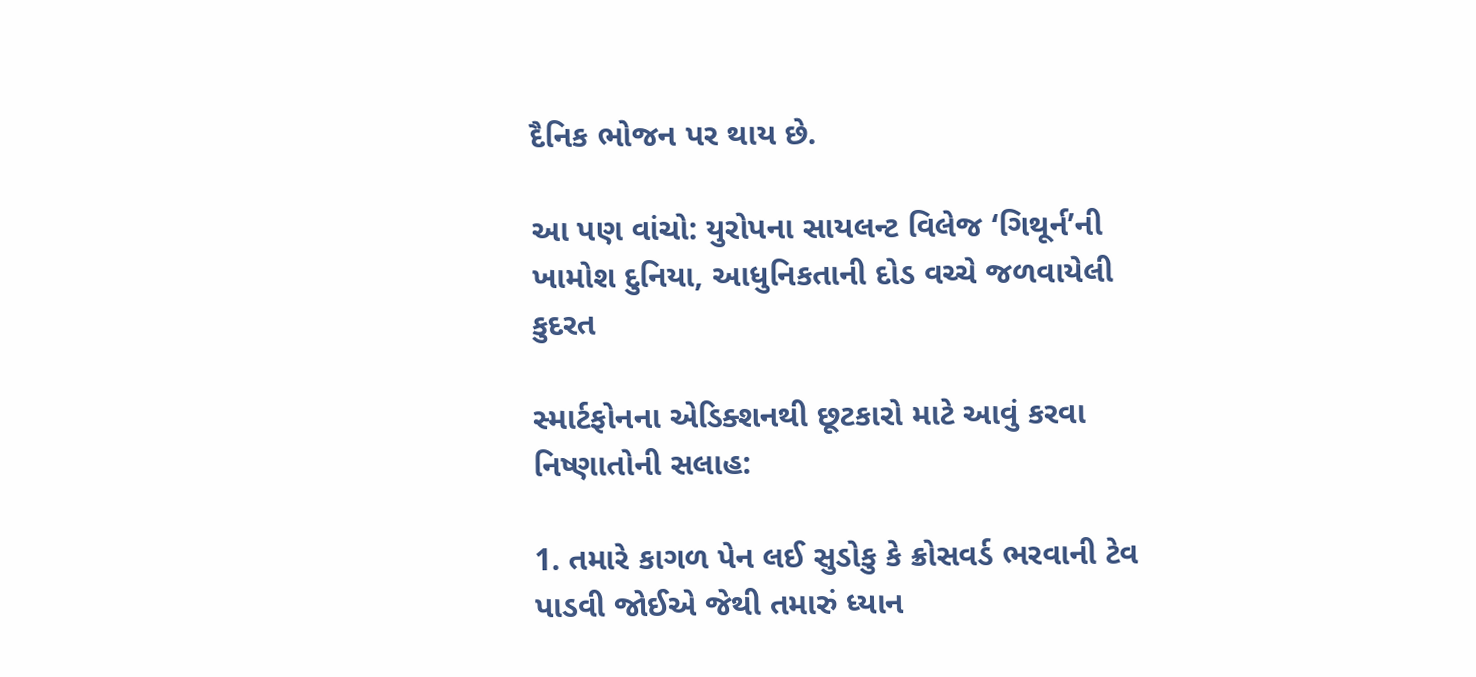દૈનિક ભોજન પર થાય છે.

આ પણ વાંચો: યુરોપના સાયલન્ટ વિલેજ ‘ગિથૂર્ન’ની ખામોશ દુનિયા, આધુનિકતાની દોડ વચ્ચે જળવાયેલી કુદરત

સ્માર્ટફોનના એડિક્શનથી છૂટકારો માટે આવું કરવા નિષ્ણાતોની સલાહ:

1. તમારે કાગળ પેન લઈ સુડોકુ કે ક્રોસવર્ડ ભરવાની ટેવ પાડવી જોઈએ જેથી તમારું ધ્યાન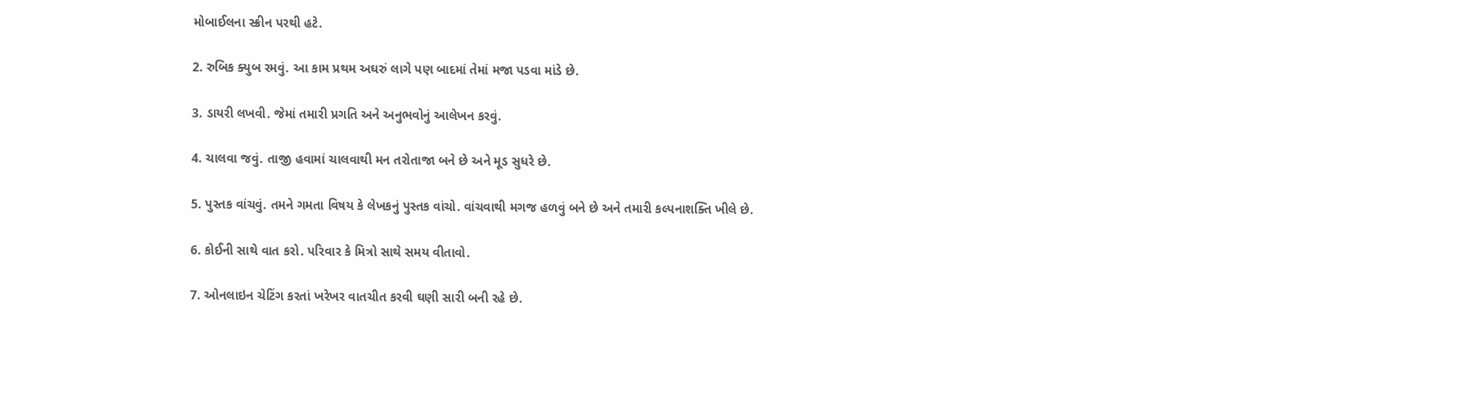મોબાઈલના સ્ક્રીન પરથી હટે.

2. રુબિક ક્યુબ રમવું. આ કામ પ્રથમ અઘરું લાગે પણ બાદમાં તેમાં મજા પડવા માંડે છે.

3. ડાયરી લખવી. જેમાં તમારી પ્રગતિ અને અનુભવોનું આલેખન કરવું.

4. ચાલવા જવું. તાજી હવામાં ચાલવાથી મન તરોતાજા બને છે અને મૂડ સુધરે છે.

5. પુસ્તક વાંચવું. તમને ગમતા વિષય કે લેખકનું પુસ્તક વાંચો. વાંચવાથી મગજ હળવું બને છે અને તમારી કલ્પનાશક્તિ ખીલે છે.

6. કોઈની સાથે વાત કરો. પરિવાર કે મિત્રો સાથે સમય વીતાવો.

7. ઓનલાઇન ચેટિંગ કરતાં ખરેખર વાતચીત કરવી ઘણી સારી બની રહે છે.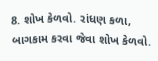8. શોખ કેળવો. રાંધણ કળા, બાગકામ કરવા જેવા શોખ કેળવો.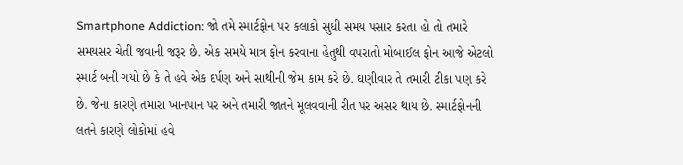Smartphone Addiction: જો તમે સ્માર્ટફોન પર કલાકો સુધી સમય પસાર કરતા હો તો તમારે સમયસર ચેતી જવાની જરૂર છે. એક સમયે માત્ર ફોન કરવાના હેતુથી વપરાતો મોબાઈલ ફોન આજે એટલો સ્માર્ટ બની ગયો છે કે તે હવે એક દર્પણ અને સાથીની જેમ કામ કરે છે. ઘણીવાર તે તમારી ટીકા પણ કરે છે. જેના કારણે તમારા ખાનપાન પર અને તમારી જાતને મૂલવવાની રીત પર અસર થાય છે. સ્માર્ટફોનની લતને કારણે લોકોમાં હવે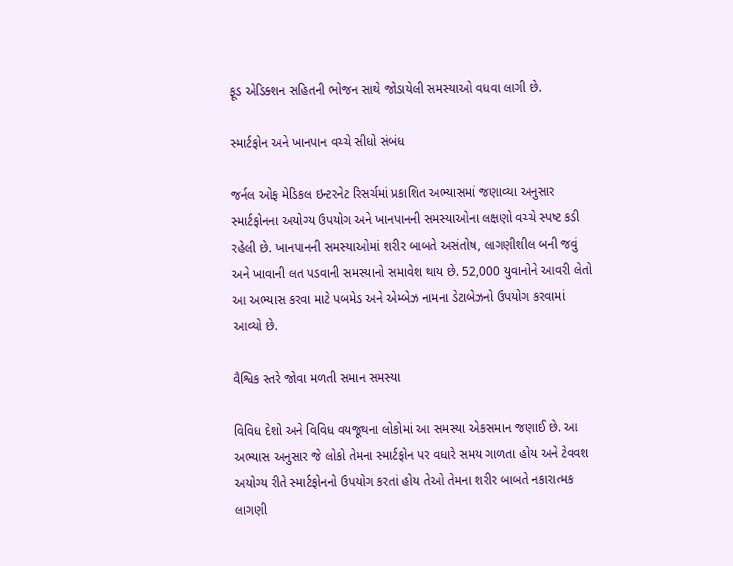ફૂડ એડિક્શન સહિતની ભોજન સાથે જોડાયેલી સમસ્યાઓ વધવા લાગી છે.

સ્માર્ટફોન અને ખાનપાન વચ્ચે સીધો સંબંધ

જર્નલ ઓફ મેડિકલ ઇન્ટરનેટ રિસર્ચમાં પ્રકાશિત અભ્યાસમાં જણાવ્યા અનુસાર સ્માર્ટફોનના અયોગ્ય ઉપયોગ અને ખાનપાનની સમસ્યાઓના લક્ષણો વચ્ચે સ્પષ્ટ કડી રહેલી છે. ખાનપાનની સમસ્યાઓમાં શરીર બાબતે અસંતોષ, લાગણીશીલ બની જવું અને ખાવાની લત પડવાની સમસ્યાનો સમાવેશ થાય છે. 52,000 યુવાનોને આવરી લેતો આ અભ્યાસ કરવા માટે પબમેડ અને એમ્બેઝ નામના ડેટાબેઝનો ઉપયોગ કરવામાં આવ્યો છે.

વૈશ્વિક સ્તરે જોવા મળતી સમાન સમસ્યા

વિવિધ દેશો અને વિવિધ વયજૂથના લોકોમાં આ સમસ્યા એકસમાન જણાઈ છે. આ અભ્યાસ અનુસાર જે લોકો તેમના સ્માર્ટફોન પર વધારે સમય ગાળતા હોય અને ટેવવશ અયોગ્ય રીતે સ્માર્ટફોનનો ઉપયોગ કરતાં હોય તેઓ તેમના શરીર બાબતે નકારાત્મક લાગણી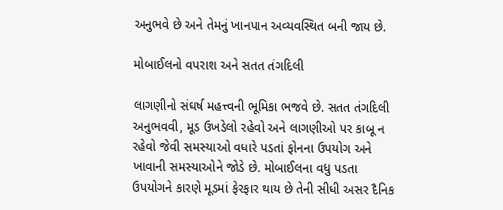અનુભવે છે અને તેમનું ખાનપાન અવ્યવસ્થિત બની જાય છે.

મોબાઈલનો વપરાશ અને સતત તંગદિલી

લાગણીનો સંઘર્ષ મહત્ત્વની ભૂમિકા ભજવે છે. સતત તંગદિલી અનુભવવી, મૂડ ઉખડેલો રહેવો અને લાગણીઓ પર કાબૂ ન રહેવો જેવી સમસ્યાઓ વધારે પડતાં ફોનના ઉપયોગ અને ખાવાની સમસ્યાઓને જોડે છે. મોબાઈલના વધુ પડતા ઉપયોગને કારણે મૂડમાં ફેરફાર થાય છે તેની સીધી અસર દૈનિક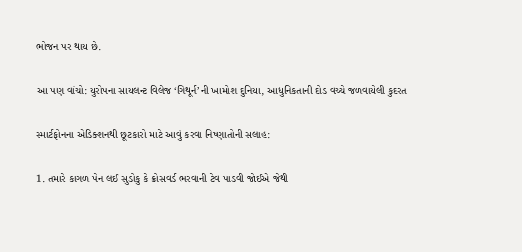ભોજન પર થાય છે.

આ પણ વાંચો: યુરોપના સાયલન્ટ વિલેજ ‘ગિથૂર્ન’ની ખામોશ દુનિયા, આધુનિકતાની દોડ વચ્ચે જળવાયેલી કુદરત

સ્માર્ટફોનના એડિક્શનથી છૂટકારો માટે આવું કરવા નિષ્ણાતોની સલાહ:

1. તમારે કાગળ પેન લઈ સુડોકુ કે ક્રોસવર્ડ ભરવાની ટેવ પાડવી જોઈએ જેથી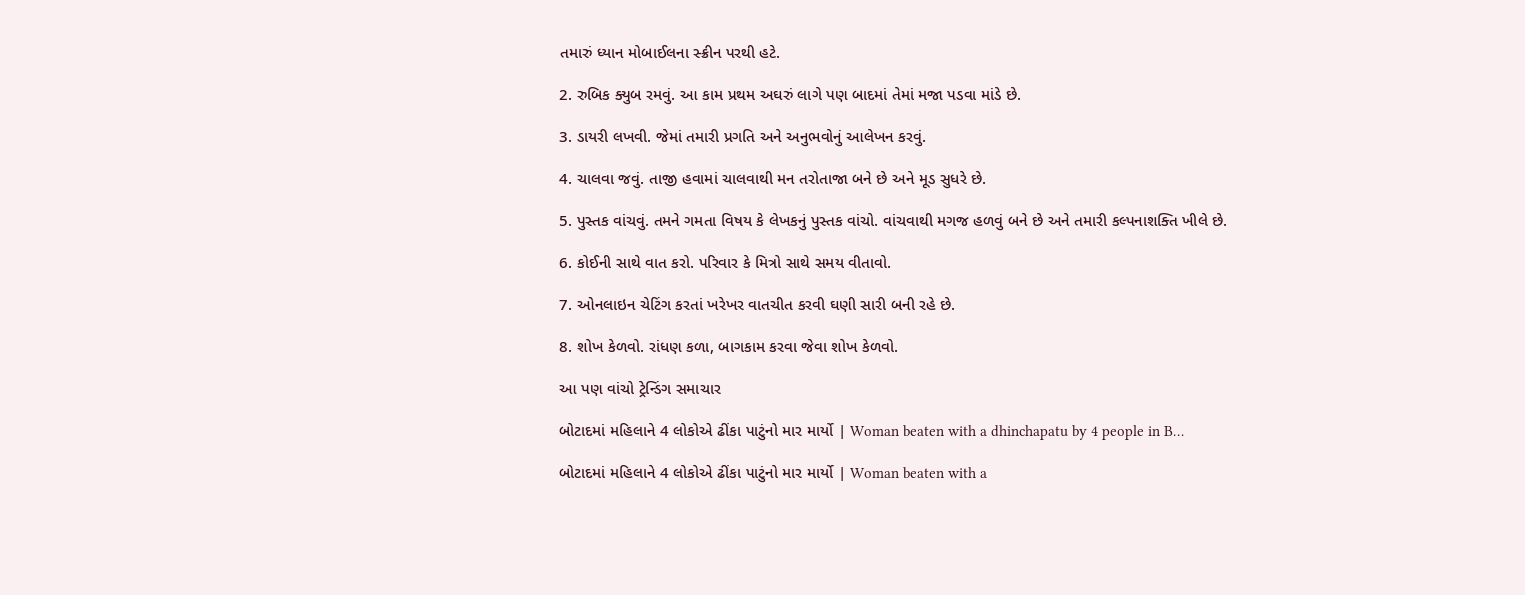તમારું ધ્યાન મોબાઈલના સ્ક્રીન પરથી હટે.

2. રુબિક ક્યુબ રમવું. આ કામ પ્રથમ અઘરું લાગે પણ બાદમાં તેમાં મજા પડવા માંડે છે.

3. ડાયરી લખવી. જેમાં તમારી પ્રગતિ અને અનુભવોનું આલેખન કરવું.

4. ચાલવા જવું. તાજી હવામાં ચાલવાથી મન તરોતાજા બને છે અને મૂડ સુધરે છે.

5. પુસ્તક વાંચવું. તમને ગમતા વિષય કે લેખકનું પુસ્તક વાંચો. વાંચવાથી મગજ હળવું બને છે અને તમારી કલ્પનાશક્તિ ખીલે છે.

6. કોઈની સાથે વાત કરો. પરિવાર કે મિત્રો સાથે સમય વીતાવો.

7. ઓનલાઇન ચેટિંગ કરતાં ખરેખર વાતચીત કરવી ઘણી સારી બની રહે છે.

8. શોખ કેળવો. રાંધણ કળા, બાગકામ કરવા જેવા શોખ કેળવો.

આ પણ વાંચો ટ્રેન્ડિંગ સમાચાર

બોટાદમાં મહિલાને 4 લોકોએ ઢીંકા પાટુંનો માર માર્યો | Woman beaten with a dhinchapatu by 4 people in B…

બોટાદમાં મહિલાને 4 લોકોએ ઢીંકા પાટુંનો માર માર્યો | Woman beaten with a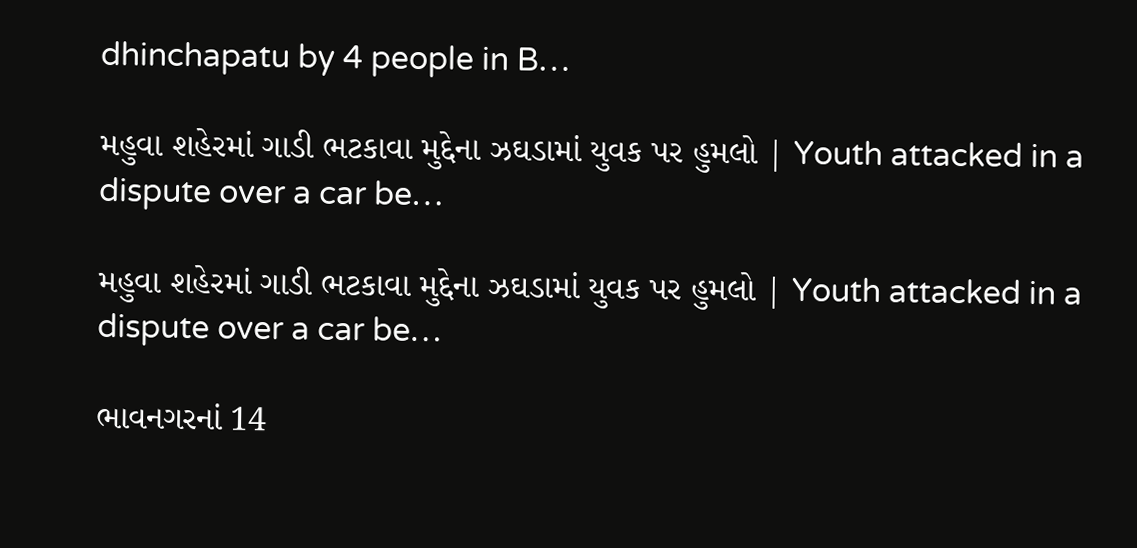dhinchapatu by 4 people in B…

મહુવા શહેરમાં ગાડી ભટકાવા મુદ્દેના ઝઘડામાં યુવક પર હુમલો | Youth attacked in a dispute over a car be…

મહુવા શહેરમાં ગાડી ભટકાવા મુદ્દેના ઝઘડામાં યુવક પર હુમલો | Youth attacked in a dispute over a car be…

ભાવનગરનાં 14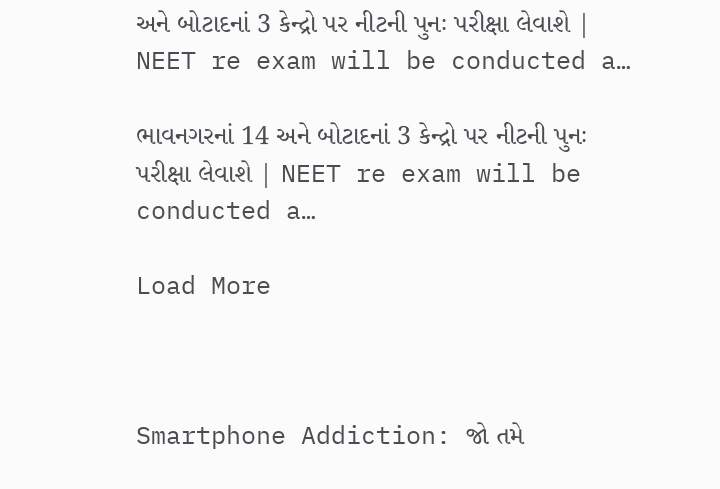અને બોટાદનાં 3 કેન્દ્રો પર નીટની પુનઃ પરીક્ષા લેવાશે | NEET re exam will be conducted a…

ભાવનગરનાં 14 અને બોટાદનાં 3 કેન્દ્રો પર નીટની પુનઃ પરીક્ષા લેવાશે | NEET re exam will be conducted a…

Load More



Smartphone Addiction: જો તમે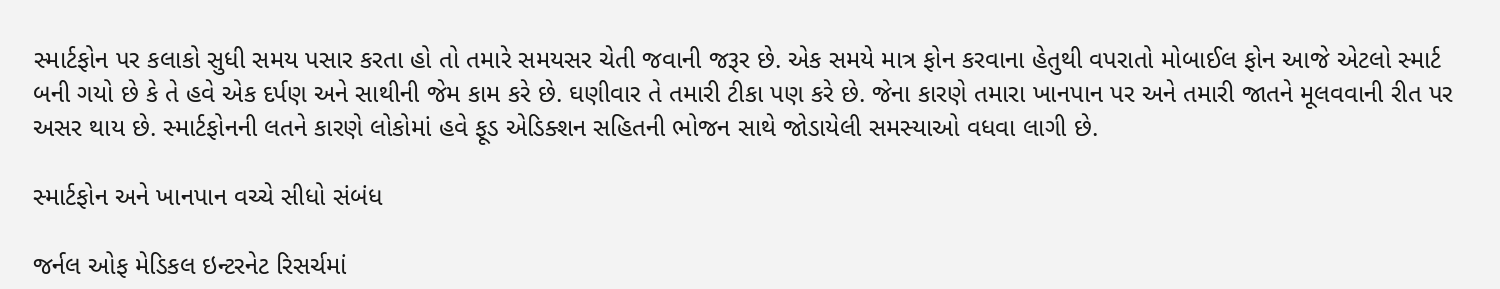સ્માર્ટફોન પર કલાકો સુધી સમય પસાર કરતા હો તો તમારે સમયસર ચેતી જવાની જરૂર છે. એક સમયે માત્ર ફોન કરવાના હેતુથી વપરાતો મોબાઈલ ફોન આજે એટલો સ્માર્ટ બની ગયો છે કે તે હવે એક દર્પણ અને સાથીની જેમ કામ કરે છે. ઘણીવાર તે તમારી ટીકા પણ કરે છે. જેના કારણે તમારા ખાનપાન પર અને તમારી જાતને મૂલવવાની રીત પર અસર થાય છે. સ્માર્ટફોનની લતને કારણે લોકોમાં હવે ફૂડ એડિક્શન સહિતની ભોજન સાથે જોડાયેલી સમસ્યાઓ વધવા લાગી છે.

સ્માર્ટફોન અને ખાનપાન વચ્ચે સીધો સંબંધ

જર્નલ ઓફ મેડિકલ ઇન્ટરનેટ રિસર્ચમાં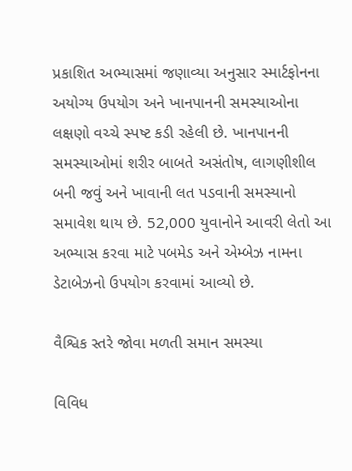પ્રકાશિત અભ્યાસમાં જણાવ્યા અનુસાર સ્માર્ટફોનના અયોગ્ય ઉપયોગ અને ખાનપાનની સમસ્યાઓના લક્ષણો વચ્ચે સ્પષ્ટ કડી રહેલી છે. ખાનપાનની સમસ્યાઓમાં શરીર બાબતે અસંતોષ, લાગણીશીલ બની જવું અને ખાવાની લત પડવાની સમસ્યાનો સમાવેશ થાય છે. 52,000 યુવાનોને આવરી લેતો આ અભ્યાસ કરવા માટે પબમેડ અને એમ્બેઝ નામના ડેટાબેઝનો ઉપયોગ કરવામાં આવ્યો છે.

વૈશ્વિક સ્તરે જોવા મળતી સમાન સમસ્યા

વિવિધ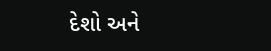દેશો અને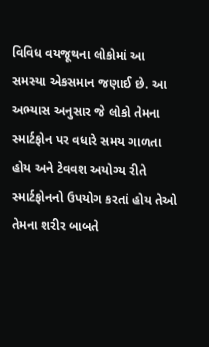વિવિધ વયજૂથના લોકોમાં આ સમસ્યા એકસમાન જણાઈ છે. આ અભ્યાસ અનુસાર જે લોકો તેમના સ્માર્ટફોન પર વધારે સમય ગાળતા હોય અને ટેવવશ અયોગ્ય રીતે સ્માર્ટફોનનો ઉપયોગ કરતાં હોય તેઓ તેમના શરીર બાબતે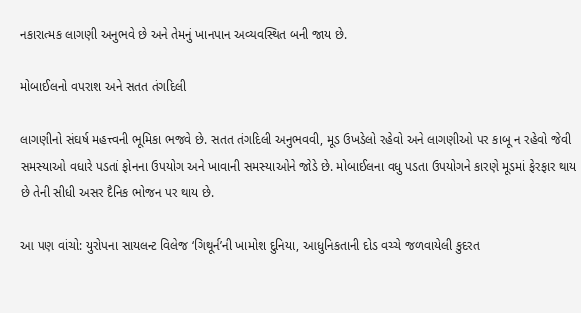નકારાત્મક લાગણી અનુભવે છે અને તેમનું ખાનપાન અવ્યવસ્થિત બની જાય છે.

મોબાઈલનો વપરાશ અને સતત તંગદિલી

લાગણીનો સંઘર્ષ મહત્ત્વની ભૂમિકા ભજવે છે. સતત તંગદિલી અનુભવવી, મૂડ ઉખડેલો રહેવો અને લાગણીઓ પર કાબૂ ન રહેવો જેવી સમસ્યાઓ વધારે પડતાં ફોનના ઉપયોગ અને ખાવાની સમસ્યાઓને જોડે છે. મોબાઈલના વધુ પડતા ઉપયોગને કારણે મૂડમાં ફેરફાર થાય છે તેની સીધી અસર દૈનિક ભોજન પર થાય છે.

આ પણ વાંચો: યુરોપના સાયલન્ટ વિલેજ ‘ગિથૂર્ન’ની ખામોશ દુનિયા, આધુનિકતાની દોડ વચ્ચે જળવાયેલી કુદરત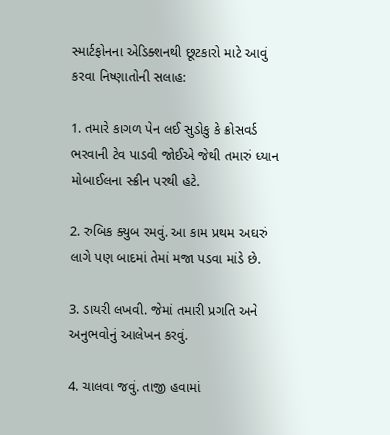સ્માર્ટફોનના એડિક્શનથી છૂટકારો માટે આવું કરવા નિષ્ણાતોની સલાહ:

1. તમારે કાગળ પેન લઈ સુડોકુ કે ક્રોસવર્ડ ભરવાની ટેવ પાડવી જોઈએ જેથી તમારું ધ્યાન મોબાઈલના સ્ક્રીન પરથી હટે.

2. રુબિક ક્યુબ રમવું. આ કામ પ્રથમ અઘરું લાગે પણ બાદમાં તેમાં મજા પડવા માંડે છે.

3. ડાયરી લખવી. જેમાં તમારી પ્રગતિ અને અનુભવોનું આલેખન કરવું.

4. ચાલવા જવું. તાજી હવામાં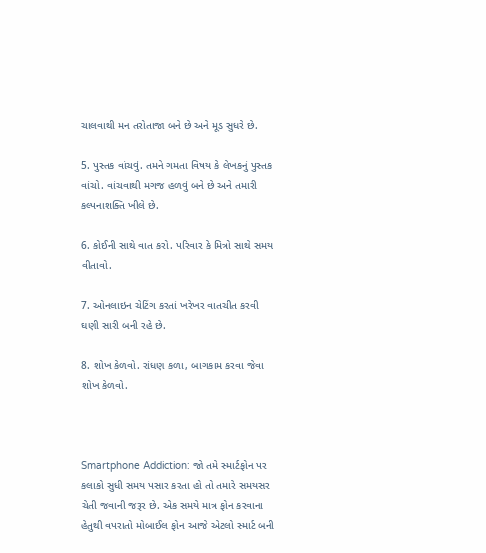ચાલવાથી મન તરોતાજા બને છે અને મૂડ સુધરે છે.

5. પુસ્તક વાંચવું. તમને ગમતા વિષય કે લેખકનું પુસ્તક વાંચો. વાંચવાથી મગજ હળવું બને છે અને તમારી કલ્પનાશક્તિ ખીલે છે.

6. કોઈની સાથે વાત કરો. પરિવાર કે મિત્રો સાથે સમય વીતાવો.

7. ઓનલાઇન ચેટિંગ કરતાં ખરેખર વાતચીત કરવી ઘણી સારી બની રહે છે.

8. શોખ કેળવો. રાંધણ કળા, બાગકામ કરવા જેવા શોખ કેળવો.



Smartphone Addiction: જો તમે સ્માર્ટફોન પર કલાકો સુધી સમય પસાર કરતા હો તો તમારે સમયસર ચેતી જવાની જરૂર છે. એક સમયે માત્ર ફોન કરવાના હેતુથી વપરાતો મોબાઈલ ફોન આજે એટલો સ્માર્ટ બની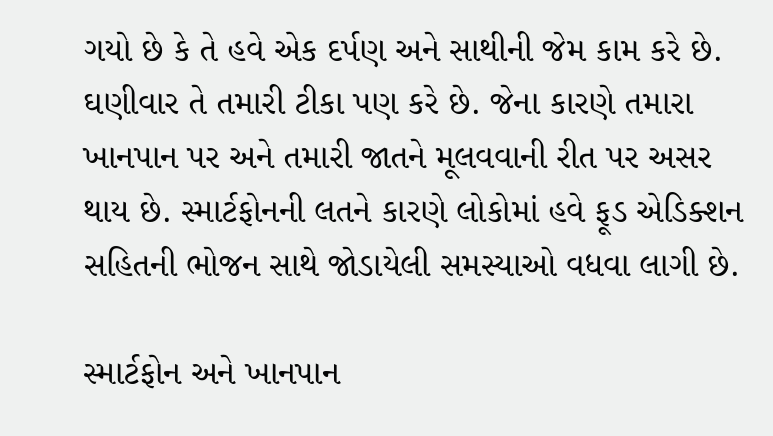ગયો છે કે તે હવે એક દર્પણ અને સાથીની જેમ કામ કરે છે. ઘણીવાર તે તમારી ટીકા પણ કરે છે. જેના કારણે તમારા ખાનપાન પર અને તમારી જાતને મૂલવવાની રીત પર અસર થાય છે. સ્માર્ટફોનની લતને કારણે લોકોમાં હવે ફૂડ એડિક્શન સહિતની ભોજન સાથે જોડાયેલી સમસ્યાઓ વધવા લાગી છે.

સ્માર્ટફોન અને ખાનપાન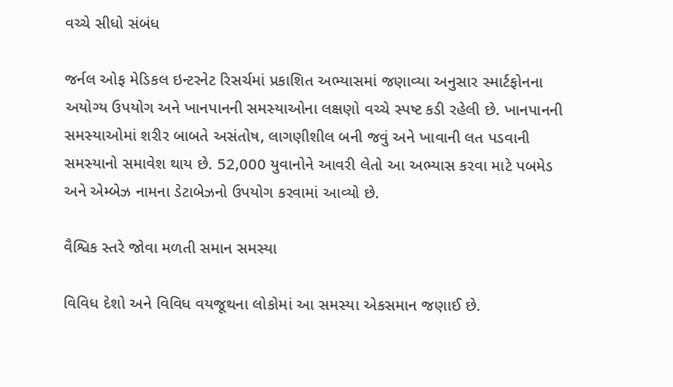વચ્ચે સીધો સંબંધ

જર્નલ ઓફ મેડિકલ ઇન્ટરનેટ રિસર્ચમાં પ્રકાશિત અભ્યાસમાં જણાવ્યા અનુસાર સ્માર્ટફોનના અયોગ્ય ઉપયોગ અને ખાનપાનની સમસ્યાઓના લક્ષણો વચ્ચે સ્પષ્ટ કડી રહેલી છે. ખાનપાનની સમસ્યાઓમાં શરીર બાબતે અસંતોષ, લાગણીશીલ બની જવું અને ખાવાની લત પડવાની સમસ્યાનો સમાવેશ થાય છે. 52,000 યુવાનોને આવરી લેતો આ અભ્યાસ કરવા માટે પબમેડ અને એમ્બેઝ નામના ડેટાબેઝનો ઉપયોગ કરવામાં આવ્યો છે.

વૈશ્વિક સ્તરે જોવા મળતી સમાન સમસ્યા

વિવિધ દેશો અને વિવિધ વયજૂથના લોકોમાં આ સમસ્યા એકસમાન જણાઈ છે.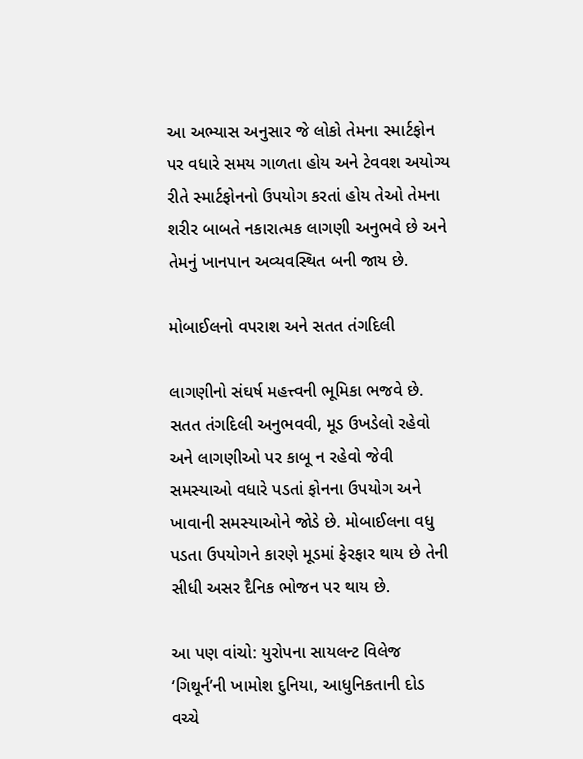આ અભ્યાસ અનુસાર જે લોકો તેમના સ્માર્ટફોન પર વધારે સમય ગાળતા હોય અને ટેવવશ અયોગ્ય રીતે સ્માર્ટફોનનો ઉપયોગ કરતાં હોય તેઓ તેમના શરીર બાબતે નકારાત્મક લાગણી અનુભવે છે અને તેમનું ખાનપાન અવ્યવસ્થિત બની જાય છે.

મોબાઈલનો વપરાશ અને સતત તંગદિલી

લાગણીનો સંઘર્ષ મહત્ત્વની ભૂમિકા ભજવે છે. સતત તંગદિલી અનુભવવી, મૂડ ઉખડેલો રહેવો અને લાગણીઓ પર કાબૂ ન રહેવો જેવી સમસ્યાઓ વધારે પડતાં ફોનના ઉપયોગ અને ખાવાની સમસ્યાઓને જોડે છે. મોબાઈલના વધુ પડતા ઉપયોગને કારણે મૂડમાં ફેરફાર થાય છે તેની સીધી અસર દૈનિક ભોજન પર થાય છે.

આ પણ વાંચો: યુરોપના સાયલન્ટ વિલેજ ‘ગિથૂર્ન’ની ખામોશ દુનિયા, આધુનિકતાની દોડ વચ્ચે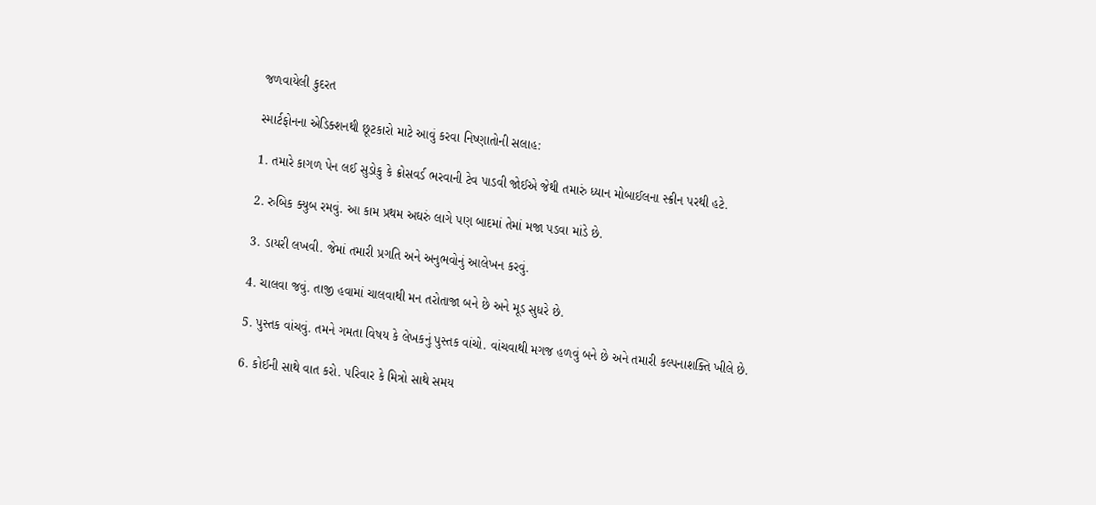જળવાયેલી કુદરત

સ્માર્ટફોનના એડિક્શનથી છૂટકારો માટે આવું કરવા નિષ્ણાતોની સલાહ:

1. તમારે કાગળ પેન લઈ સુડોકુ કે ક્રોસવર્ડ ભરવાની ટેવ પાડવી જોઈએ જેથી તમારું ધ્યાન મોબાઈલના સ્ક્રીન પરથી હટે.

2. રુબિક ક્યુબ રમવું. આ કામ પ્રથમ અઘરું લાગે પણ બાદમાં તેમાં મજા પડવા માંડે છે.

3. ડાયરી લખવી. જેમાં તમારી પ્રગતિ અને અનુભવોનું આલેખન કરવું.

4. ચાલવા જવું. તાજી હવામાં ચાલવાથી મન તરોતાજા બને છે અને મૂડ સુધરે છે.

5. પુસ્તક વાંચવું. તમને ગમતા વિષય કે લેખકનું પુસ્તક વાંચો. વાંચવાથી મગજ હળવું બને છે અને તમારી કલ્પનાશક્તિ ખીલે છે.

6. કોઈની સાથે વાત કરો. પરિવાર કે મિત્રો સાથે સમય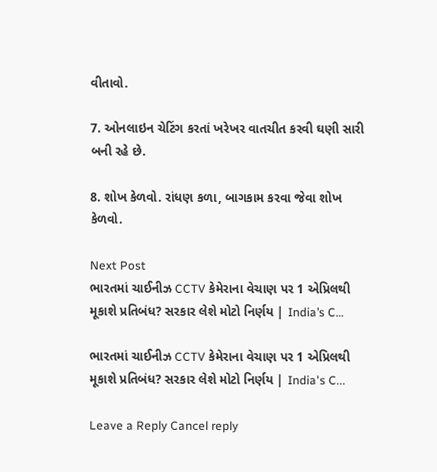વીતાવો.

7. ઓનલાઇન ચેટિંગ કરતાં ખરેખર વાતચીત કરવી ઘણી સારી બની રહે છે.

8. શોખ કેળવો. રાંધણ કળા, બાગકામ કરવા જેવા શોખ કેળવો.

Next Post
ભારતમાં ચાઈનીઝ CCTV કેમેરાના વેચાણ પર 1 એપ્રિલથી મૂકાશે પ્રતિબંધ? સરકાર લેશે મોટો નિર્ણય | India’s C…

ભારતમાં ચાઈનીઝ CCTV કેમેરાના વેચાણ પર 1 એપ્રિલથી મૂકાશે પ્રતિબંધ? સરકાર લેશે મોટો નિર્ણય | India's C...

Leave a Reply Cancel reply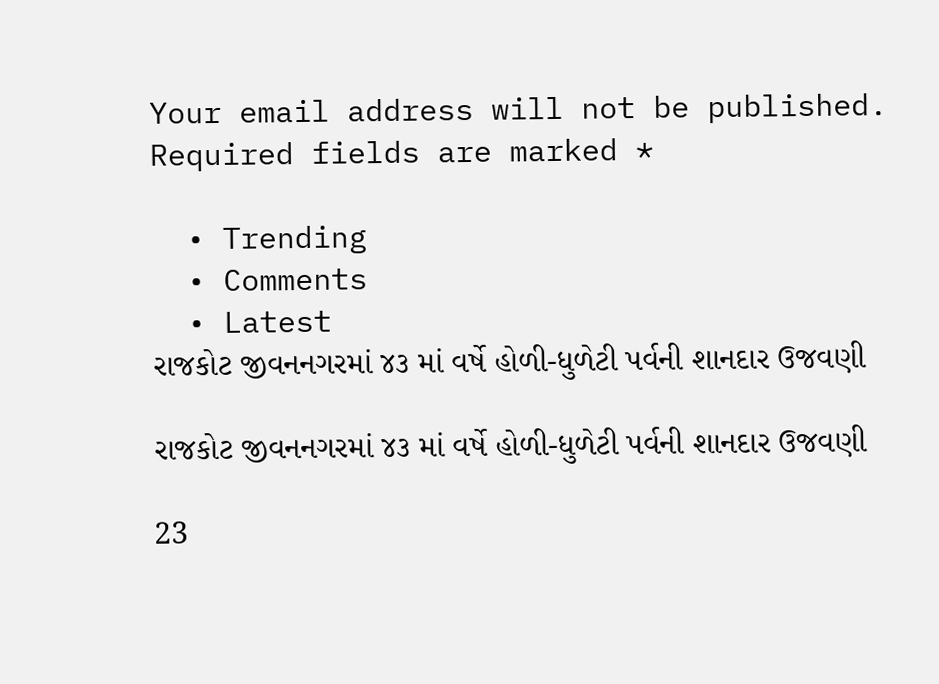Your email address will not be published. Required fields are marked *

  • Trending
  • Comments
  • Latest
રાજકોટ જીવનનગરમાં ૪૩ માં વર્ષે હોળી-ધુળેટી પર્વની શાનદાર ઉજવણી

રાજકોટ જીવનનગરમાં ૪૩ માં વર્ષે હોળી-ધુળેટી પર્વની શાનદાર ઉજવણી

23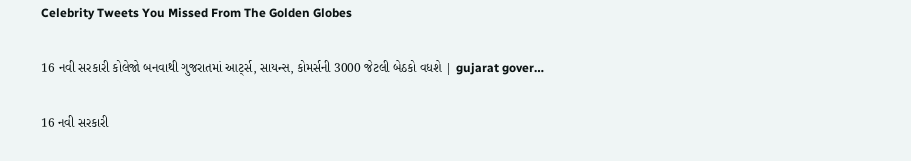Celebrity Tweets You Missed From The Golden Globes

16 નવી સરકારી કોલેજો બનવાથી ગુજરાતમાં આર્ટ્સ, સાયન્સ, કોમર્સની 3000 જેટલી બેઠકો વધશે | gujarat gover…

16 નવી સરકારી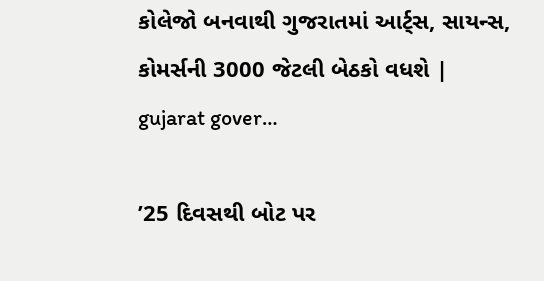કોલેજો બનવાથી ગુજરાતમાં આર્ટ્સ, સાયન્સ, કોમર્સની 3000 જેટલી બેઠકો વધશે | gujarat gover…

’25 દિવસથી બોટ પર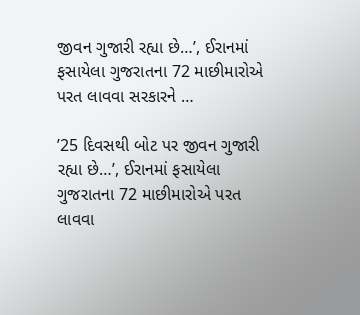જીવન ગુજારી રહ્યા છે…’, ઈરાનમાં ફસાયેલા ગુજરાતના 72 માછીમારોએ પરત લાવવા સરકારને …

’25 દિવસથી બોટ પર જીવન ગુજારી રહ્યા છે…’, ઈરાનમાં ફસાયેલા ગુજરાતના 72 માછીમારોએ પરત લાવવા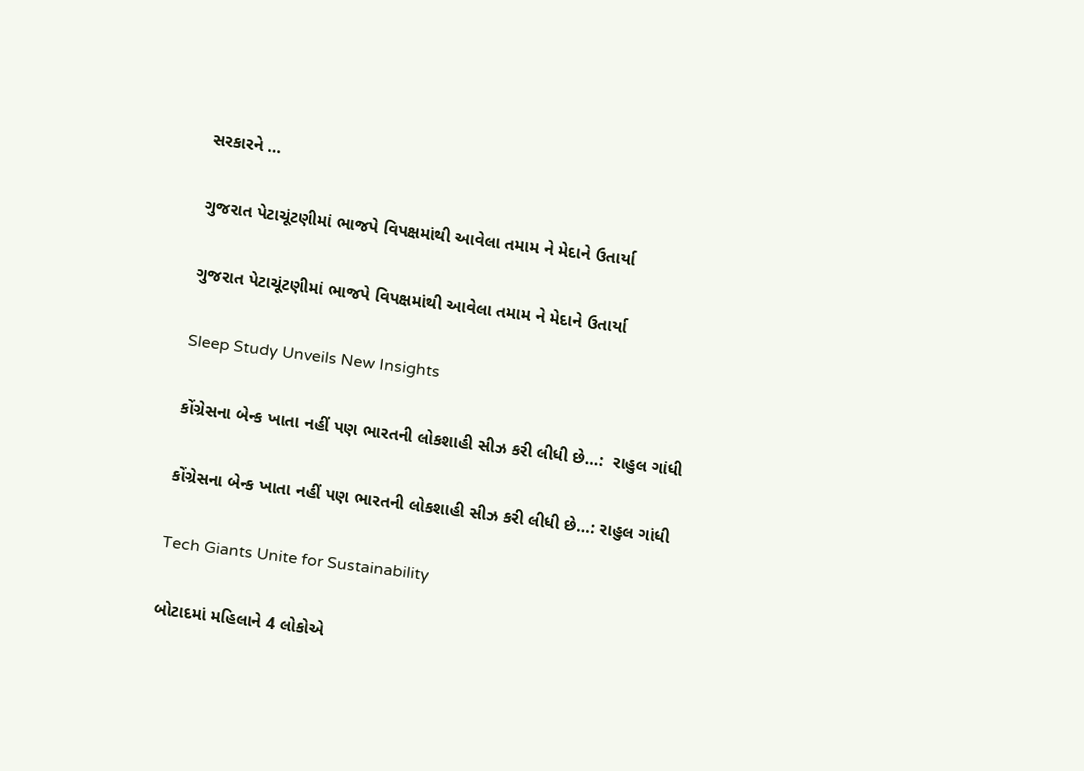સરકારને …

ગુજરાત પેટાચૂંટણીમાં ભાજપે વિપક્ષમાંથી આવેલા તમામ ને મેદાને ઉતાર્યા

ગુજરાત પેટાચૂંટણીમાં ભાજપે વિપક્ષમાંથી આવેલા તમામ ને મેદાને ઉતાર્યા

Sleep Study Unveils New Insights

કોંગ્રેસના બેન્ક ખાતા નહીં પણ ભારતની લોકશાહી સીઝ કરી લીધી છે…:  રાહુલ ગાંધી

કોંગ્રેસના બેન્ક ખાતા નહીં પણ ભારતની લોકશાહી સીઝ કરી લીધી છે…: રાહુલ ગાંધી

Tech Giants Unite for Sustainability

બોટાદમાં મહિલાને 4 લોકોએ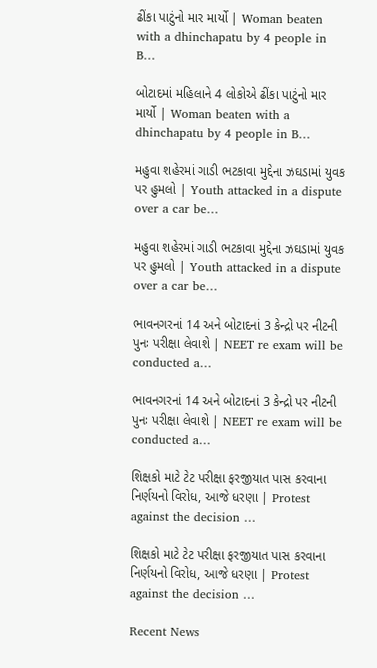ઢીંકા પાટુંનો માર માર્યો | Woman beaten with a dhinchapatu by 4 people in B…

બોટાદમાં મહિલાને 4 લોકોએ ઢીંકા પાટુંનો માર માર્યો | Woman beaten with a dhinchapatu by 4 people in B…

મહુવા શહેરમાં ગાડી ભટકાવા મુદ્દેના ઝઘડામાં યુવક પર હુમલો | Youth attacked in a dispute over a car be…

મહુવા શહેરમાં ગાડી ભટકાવા મુદ્દેના ઝઘડામાં યુવક પર હુમલો | Youth attacked in a dispute over a car be…

ભાવનગરનાં 14 અને બોટાદનાં 3 કેન્દ્રો પર નીટની પુનઃ પરીક્ષા લેવાશે | NEET re exam will be conducted a…

ભાવનગરનાં 14 અને બોટાદનાં 3 કેન્દ્રો પર નીટની પુનઃ પરીક્ષા લેવાશે | NEET re exam will be conducted a…

શિક્ષકો માટે ટેટ પરીક્ષા ફરજીયાત પાસ કરવાના નિર્ણયનો વિરોધ, આજે ધરણા | Protest against the decision …

શિક્ષકો માટે ટેટ પરીક્ષા ફરજીયાત પાસ કરવાના નિર્ણયનો વિરોધ, આજે ધરણા | Protest against the decision …

Recent News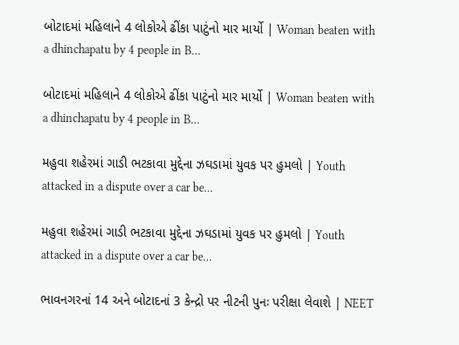બોટાદમાં મહિલાને 4 લોકોએ ઢીંકા પાટુંનો માર માર્યો | Woman beaten with a dhinchapatu by 4 people in B…

બોટાદમાં મહિલાને 4 લોકોએ ઢીંકા પાટુંનો માર માર્યો | Woman beaten with a dhinchapatu by 4 people in B…

મહુવા શહેરમાં ગાડી ભટકાવા મુદ્દેના ઝઘડામાં યુવક પર હુમલો | Youth attacked in a dispute over a car be…

મહુવા શહેરમાં ગાડી ભટકાવા મુદ્દેના ઝઘડામાં યુવક પર હુમલો | Youth attacked in a dispute over a car be…

ભાવનગરનાં 14 અને બોટાદનાં 3 કેન્દ્રો પર નીટની પુનઃ પરીક્ષા લેવાશે | NEET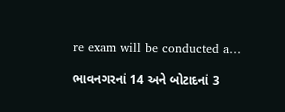re exam will be conducted a…

ભાવનગરનાં 14 અને બોટાદનાં 3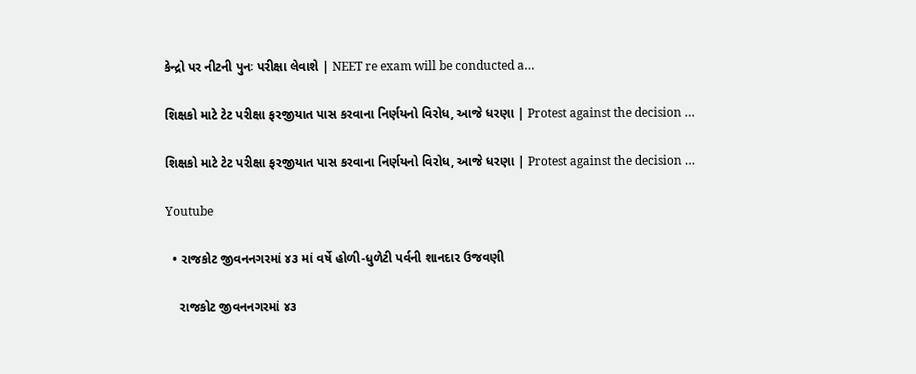કેન્દ્રો પર નીટની પુનઃ પરીક્ષા લેવાશે | NEET re exam will be conducted a…

શિક્ષકો માટે ટેટ પરીક્ષા ફરજીયાત પાસ કરવાના નિર્ણયનો વિરોધ, આજે ધરણા | Protest against the decision …

શિક્ષકો માટે ટેટ પરીક્ષા ફરજીયાત પાસ કરવાના નિર્ણયનો વિરોધ, આજે ધરણા | Protest against the decision …

Youtube

  • રાજકોટ જીવનનગરમાં ૪૩ માં વર્ષે હોળી-ધુળેટી પર્વની શાનદાર ઉજવણી

    રાજકોટ જીવનનગરમાં ૪૩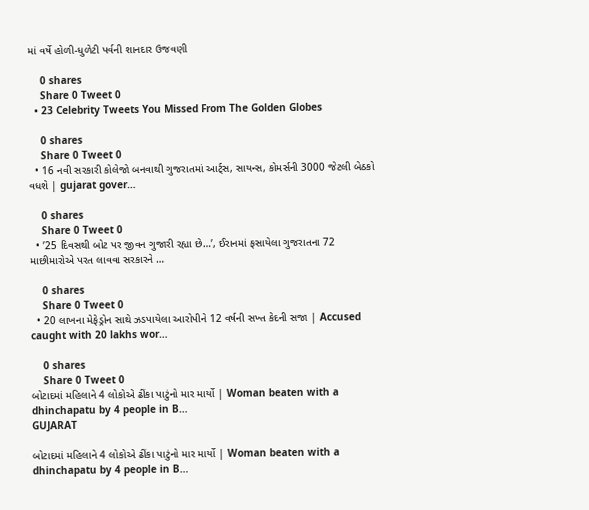માં વર્ષે હોળી-ધુળેટી પર્વની શાનદાર ઉજવણી

    0 shares
    Share 0 Tweet 0
  • 23 Celebrity Tweets You Missed From The Golden Globes

    0 shares
    Share 0 Tweet 0
  • 16 નવી સરકારી કોલેજો બનવાથી ગુજરાતમાં આર્ટ્સ, સાયન્સ, કોમર્સની 3000 જેટલી બેઠકો વધશે | gujarat gover…

    0 shares
    Share 0 Tweet 0
  • ’25 દિવસથી બોટ પર જીવન ગુજારી રહ્યા છે…’, ઈરાનમાં ફસાયેલા ગુજરાતના 72 માછીમારોએ પરત લાવવા સરકારને …

    0 shares
    Share 0 Tweet 0
  • 20 લાખના મેફેડ્રોન સાથે ઝડપાયેલા આરોપીને 12 વર્ષની સખ્ત કેદની સજા | Accused caught with 20 lakhs wor…

    0 shares
    Share 0 Tweet 0
બોટાદમાં મહિલાને 4 લોકોએ ઢીંકા પાટુંનો માર માર્યો | Woman beaten with a dhinchapatu by 4 people in B…
GUJARAT

બોટાદમાં મહિલાને 4 લોકોએ ઢીંકા પાટુંનો માર માર્યો | Woman beaten with a dhinchapatu by 4 people in B…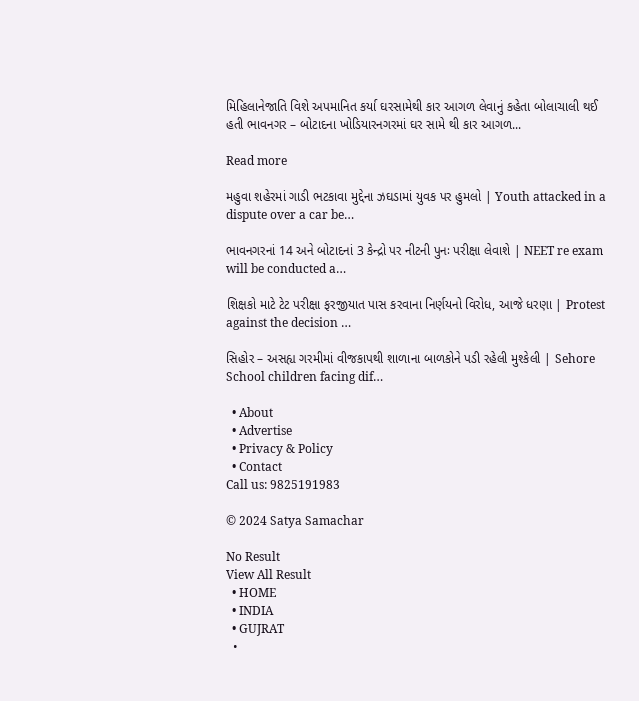મિહિલાનેજાતિ વિશે અપમાનિત કર્યા ઘરસામેથી કાર આગળ લેવાનું કહેતા બોલાચાલી થઈ હતી ભાવનગર – બોટાદના ખોડિયારનગરમાં ઘર સામે થી કાર આગળ...

Read more

મહુવા શહેરમાં ગાડી ભટકાવા મુદ્દેના ઝઘડામાં યુવક પર હુમલો | Youth attacked in a dispute over a car be…

ભાવનગરનાં 14 અને બોટાદનાં 3 કેન્દ્રો પર નીટની પુનઃ પરીક્ષા લેવાશે | NEET re exam will be conducted a…

શિક્ષકો માટે ટેટ પરીક્ષા ફરજીયાત પાસ કરવાના નિર્ણયનો વિરોધ, આજે ધરણા | Protest against the decision …

સિહોર – અસહ્ય ગરમીમાં વીજકાપથી શાળાના બાળકોને પડી રહેલી મુશ્કેલી | Sehore School children facing dif…

  • About
  • Advertise
  • Privacy & Policy
  • Contact
Call us: 9825191983

© 2024 Satya Samachar

No Result
View All Result
  • HOME
  • INDIA
  • GUJRAT
  •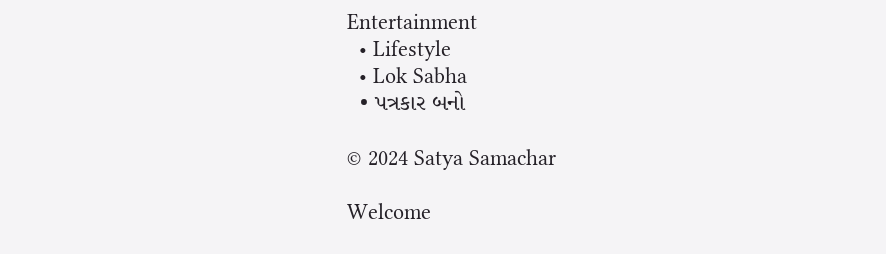Entertainment
  • Lifestyle
  • Lok Sabha
  • પત્રકાર બનો

© 2024 Satya Samachar

Welcome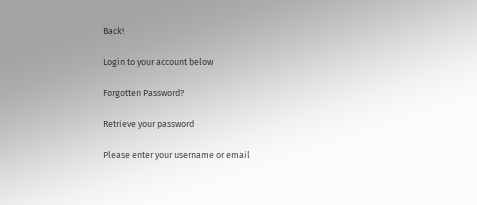Back!

Login to your account below

Forgotten Password?

Retrieve your password

Please enter your username or email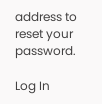address to reset your password.

Log In